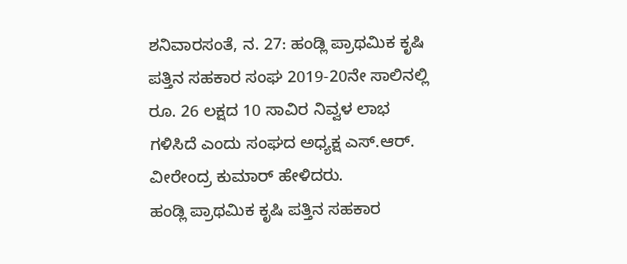ಶನಿವಾರಸಂತೆ, ನ. 27: ಹಂಡ್ಲಿ ಪ್ರಾಥಮಿಕ ಕೃಷಿ ಪತ್ತಿನ ಸಹಕಾರ ಸಂಘ 2019-20ನೇ ಸಾಲಿನಲ್ಲಿ ರೂ. 26 ಲಕ್ಷದ 10 ಸಾವಿರ ನಿವ್ವಳ ಲಾಭ ಗಳಿಸಿದೆ ಎಂದು ಸಂಘದ ಅಧ್ಯಕ್ಷ ಎಸ್.ಆರ್. ವೀರೇಂದ್ರ ಕುಮಾರ್ ಹೇಳಿದರು.
ಹಂಡ್ಲಿ ಪ್ರಾಥಮಿಕ ಕೃಷಿ ಪತ್ತಿನ ಸಹಕಾರ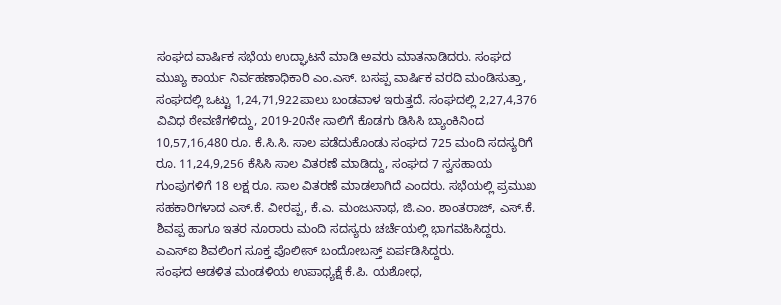ಸಂಘದ ವಾರ್ಷಿಕ ಸಭೆಯ ಉದ್ಘಾಟನೆ ಮಾಡಿ ಅವರು ಮಾತನಾಡಿದರು. ಸಂಘದ ಮುಖ್ಯ ಕಾರ್ಯ ನಿರ್ವಹಣಾಧಿಕಾರಿ ಎಂ.ಎಸ್. ಬಸಪ್ಪ ವಾರ್ಷಿಕ ವರದಿ ಮಂಡಿಸುತ್ತಾ, ಸಂಘದಲ್ಲಿ ಒಟ್ಟು 1,24,71,922ಪಾಲು ಬಂಡವಾಳ ಇರುತ್ತದೆ. ಸಂಘದಲ್ಲಿ 2,27,4,376 ವಿವಿಧ ಠೇವಣಿಗಳಿದ್ದು, 2019-20ನೇ ಸಾಲಿಗೆ ಕೊಡಗು ಡಿಸಿಸಿ ಬ್ಯಾಂಕಿನಿಂದ 10,57,16,480 ರೂ. ಕೆ.ಸಿ.ಸಿ. ಸಾಲ ಪಡೆದುಕೊಂಡು ಸಂಘದ 725 ಮಂದಿ ಸದಸ್ಯರಿಗೆ ರೂ. 11,24,9,256 ಕೆಸಿಸಿ ಸಾಲ ವಿತರಣೆ ಮಾಡಿದ್ದು, ಸಂಘದ 7 ಸ್ವಸಹಾಯ ಗುಂಪುಗಳಿಗೆ 18 ಲಕ್ಷ ರೂ. ಸಾಲ ವಿತರಣೆ ಮಾಡಲಾಗಿದೆ ಎಂದರು. ಸಭೆಯಲ್ಲಿ ಪ್ರಮುಖ ಸಹಕಾರಿಗಳಾದ ಎಸ್.ಕೆ. ವೀರಪ್ಪ, ಕೆ.ಎ. ಮಂಜುನಾಥ, ಜಿ.ಎಂ. ಶಾಂತರಾಜ್, ಎಸ್.ಕೆ. ಶಿವಪ್ಪ ಹಾಗೂ ಇತರ ನೂರಾರು ಮಂದಿ ಸದಸ್ಯರು ಚರ್ಚೆಯಲ್ಲಿ ಭಾಗವಹಿಸಿದ್ದರು. ಎಎಸ್ಐ ಶಿವಲಿಂಗ ಸೂಕ್ತ ಪೊಲೀಸ್ ಬಂದೋಬಸ್ತ್ ಏರ್ಪಡಿಸಿದ್ದರು.
ಸಂಘದ ಆಡಳಿತ ಮಂಡಳಿಯ ಉಪಾಧ್ಯಕ್ಷೆ ಕೆ.ಪಿ. ಯಶೋಧ,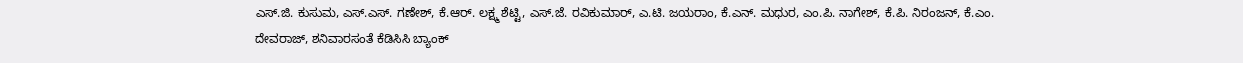ಎಸ್.ಜಿ. ಕುಸುಮ, ಎಸ್.ಎಸ್. ಗಣೇಶ್, ಕೆ.ಆರ್. ಲಕ್ಷ್ಮ ಶೆಟ್ಟಿ, ಎಸ್.ಜೆ. ರವಿಕುಮಾರ್, ಎ.ಟಿ. ಜಯರಾಂ, ಕೆ.ಎನ್. ಮಧುರ, ಎಂ.ಪಿ. ನಾಗೇಶ್, ಕೆ.ಪಿ. ನಿರಂಜನ್, ಕೆ.ಎಂ. ದೇವರಾಜ್, ಶನಿವಾರಸಂತೆ ಕೆಡಿಸಿಸಿ ಬ್ಯಾಂಕ್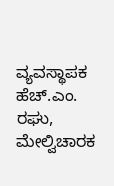ವ್ಯವಸ್ಥಾಪಕ ಹೆಚ್.ಎಂ. ರಘು, ಮೇಲ್ವಿಚಾರಕ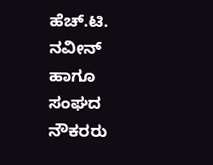ಹೆಚ್.ಟಿ. ನವೀನ್ ಹಾಗೂ ಸಂಘದ ನೌಕರರು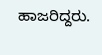ಹಾಜರಿದ್ದರು.